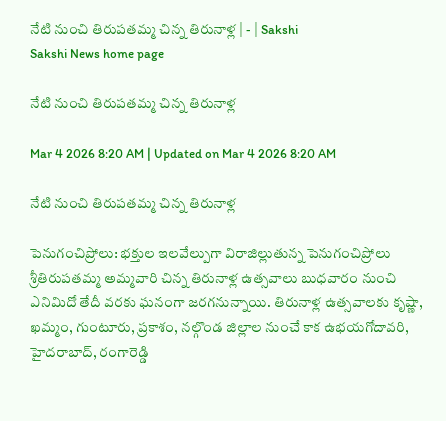నేటి నుంచి తిరుపతమ్మ చిన్న తిరునాళ్ల | - | Sakshi
Sakshi News home page

నేటి నుంచి తిరుపతమ్మ చిన్న తిరునాళ్ల

Mar 4 2026 8:20 AM | Updated on Mar 4 2026 8:20 AM

నేటి నుంచి తిరుపతమ్మ చిన్న తిరునాళ్ల

పెనుగంచిప్రోలు: భక్తుల ఇలవేల్పుగా విరాజిల్లుతున్న పెనుగంచిప్రోలు శ్రీతిరుపతమ్మ అమ్మవారి చిన్న తిరునాళ్ల ఉత్సవాలు బుధవారం నుంచి ఎనిమిదో తేదీ వరకు ఘనంగా జరగనున్నాయి. తిరునాళ్ల ఉత్సవాలకు కృష్ణా, ఖమ్మం, గుంటూరు, ప్రకాశం, నల్గొండ జిల్లాల నుంచే కాక ఉభయగోదావరి, హైదరాబాద్‌, రంగారెడ్డి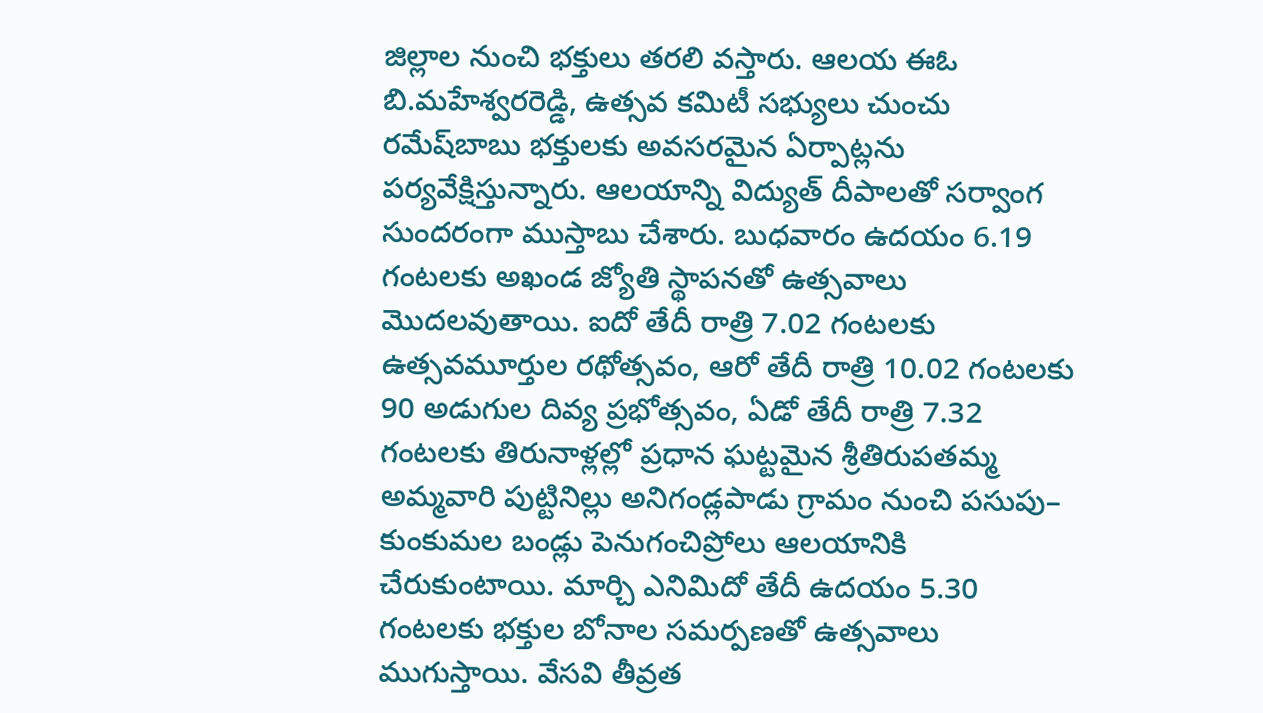జిల్లాల నుంచి భక్తులు తరలి వస్తారు. ఆలయ ఈఓ బి.మహేశ్వరరెడ్డి, ఉత్సవ కమిటీ సభ్యులు చుంచు రమేష్‌బాబు భక్తులకు అవసరమైన ఏర్పాట్లను పర్యవేక్షిస్తున్నారు. ఆలయాన్ని విద్యుత్‌ దీపాలతో సర్వాంగ సుందరంగా ముస్తాబు చేశారు. బుధవారం ఉదయం 6.19 గంటలకు అఖండ జ్యోతి స్థాపనతో ఉత్సవాలు మొదలవుతాయి. ఐదో తేదీ రాత్రి 7.02 గంటలకు ఉత్సవమూర్తుల రథోత్సవం, ఆరో తేదీ రాత్రి 10.02 గంటలకు 90 అడుగుల దివ్య ప్రభోత్సవం, ఏడో తేదీ రాత్రి 7.32 గంటలకు తిరునాళ్లల్లో ప్రధాన ఘట్టమైన శ్రీతిరుపతమ్మ అమ్మవారి పుట్టినిల్లు అనిగండ్లపాడు గ్రామం నుంచి పసుపు– కుంకుమల బండ్లు పెనుగంచిప్రోలు ఆలయానికి చేరుకుంటాయి. మార్చి ఎనిమిదో తేదీ ఉదయం 5.30 గంటలకు భక్తుల బోనాల సమర్పణతో ఉత్సవాలు ముగుస్తాయి. వేసవి తీవ్రత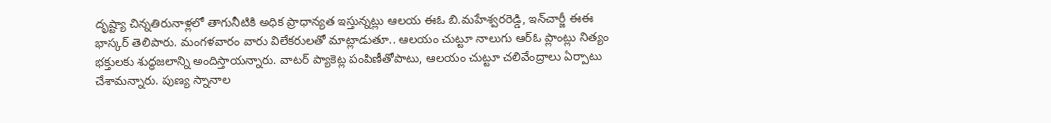దృష్ట్యా చిన్నతిరునాళ్లలో తాగునీటికి అధిక ప్రాధాన్యత ఇస్తున్నట్లు ఆలయ ఈఓ బి.మహేశ్వరరెడ్డి, ఇన్‌చార్జీ ఈఈ భాస్కర్‌ తెలిపారు. మంగళవారం వారు విలేకరులతో మాట్లాడుతూ.. ఆలయం చుట్టూ నాలుగు ఆర్‌ఓ ప్లాంట్లు నిత్యం భక్తులకు శుద్ధజలాన్ని అందిస్తాయన్నారు. వాటర్‌ ప్యాకెట్ల పంపిణీతోపాటు, ఆలయం చుట్టూ చలివేంద్రాలు ఏర్పాటు చేశామన్నారు. పుణ్య స్నానాల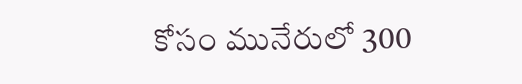కోసం మునేరులో 300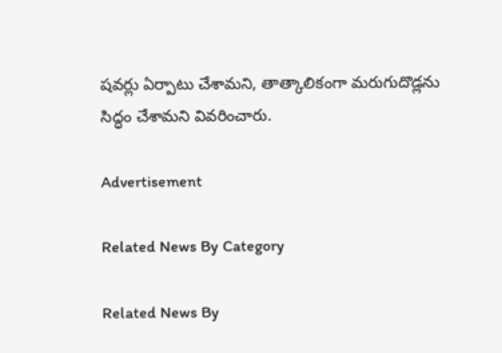షవర్లు ఏర్పాటు చేశామని, తాత్కాలికంగా మరుగుదొడ్లను సిద్ధం చేశామని వివరించారు.

Advertisement

Related News By Category

Related News By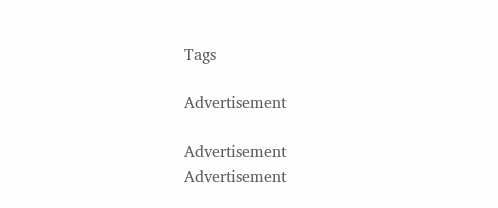Tags

Advertisement

Advertisement
Advertisement